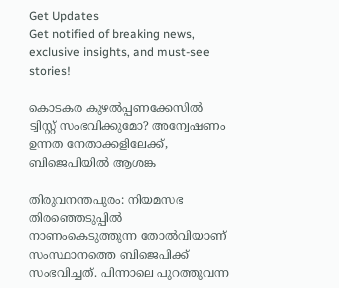Get Updates
Get notified of breaking news, exclusive insights, and must-see stories!

കൊടകര കുഴല്‍പ്പണക്കേസില്‍ ട്വിസ്റ്റ് സംഭവിക്കുമോ? അന്വേഷണം ഉന്നത നേതാക്കളിലേക്ക്, ബിജെപിയില്‍ ആശങ്ക

തിരുവനന്തപുരം: നിയമസഭ തിരഞ്ഞെടുപ്പില്‍ നാണംകെടുത്തുന്ന തോല്‍വിയാണ് സംസ്ഥാനത്തെ ബിജെപിക്ക് സംഭവിച്ചത്. പിന്നാലെ പുറത്തുവന്ന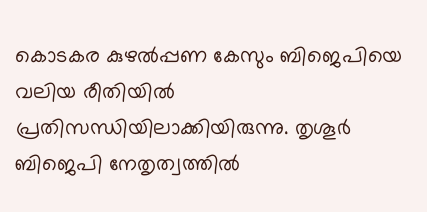കൊടകര കുഴല്‍പ്പണ കേസും ബിജെപിയെ വലിയ രീതിയില്‍ പ്രതിസന്ധിയിലാക്കിയിരുന്നു. തൃശൂര്‍ ബിജെപി നേതൃത്വത്തില്‍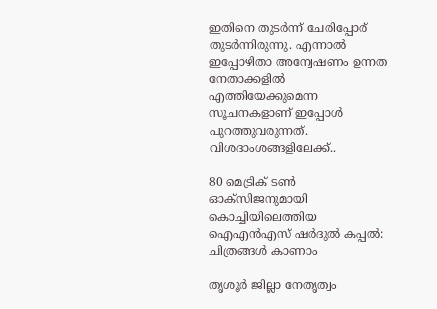ഇതിനെ തുടര്‍ന്ന് ചേരിപ്പോര് തുടര്‍ന്നിരുന്നു. എന്നാല്‍ ഇപ്പോഴിതാ അന്വേഷണം ഉന്നത നേതാക്കളില്‍ എത്തിയേക്കുമെന്ന സൂചനകളാണ് ഇപ്പോള്‍ പുറത്തുവരുന്നത്. വിശദാംശങ്ങളിലേക്ക്..

80 മെട്രിക് ടണ്‍ ഓക്‌സിജനുമായി കൊച്ചിയിലെത്തിയ ഐഎന്‍എസ് ഷര്‍ദുല്‍ കപ്പല്‍: ചിത്രങ്ങള്‍ കാണാം

തൃശൂര്‍ ജില്ലാ നേതൃത്വം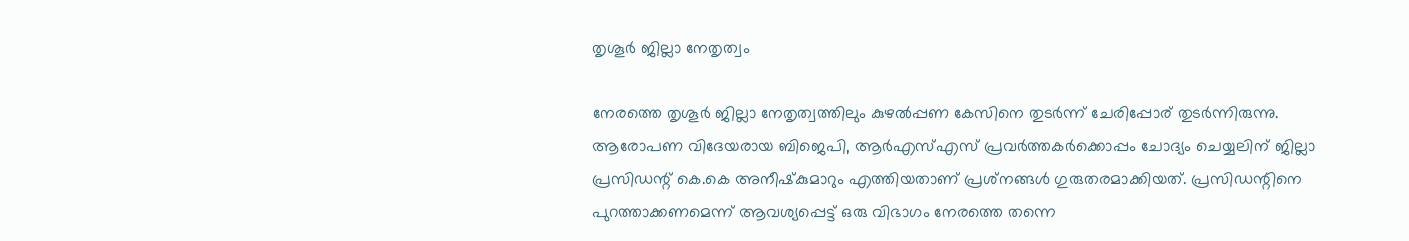തൃശൂര്‍ ജില്ലാ നേതൃത്വം

നേരത്തെ തൃശൂര്‍ ജില്ലാ നേതൃത്വത്തിലും കുഴല്‍പ്പണ കേസിനെ തുടര്‍ന്ന് ചേരിപ്പോര് തുടര്‍ന്നിരുന്നു. ആരോപണ വിദേയരായ ബിജെപി, ആര്‍എസ്എസ് പ്രവര്‍ത്തകര്‍ക്കൊപ്പം ചോദ്യം ചെയ്യലിന് ജില്ലാ പ്രസിഡന്റ് കെ.കെ അനീഷ്‌കുമാറും എത്തിയതാണ് പ്രശ്‌നങ്ങള്‍ ഗുരുതരമാക്കിയത്. പ്രസിഡന്റിനെ പുറത്താക്കണമെന്ന് ആവശ്യപ്പെട്ട് ഒരു വിഭാഗം നേരത്തെ തന്നെ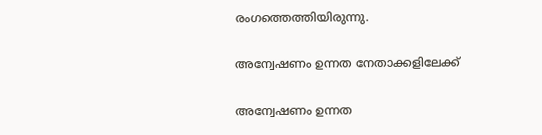രംഗത്തെത്തിയിരുന്നു.

അന്വേഷണം ഉന്നത നേതാക്കളിലേക്ക്

അന്വേഷണം ഉന്നത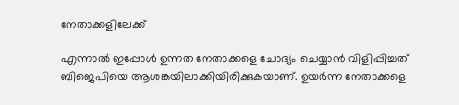നേതാക്കളിലേക്ക്

എന്നാല്‍ ഇപ്പോള്‍ ഉന്നത നേതാക്കളെ ചോദ്യം ചെയ്യാന്‍ വിളിപ്പിച്ചത് ബിജെപിയെ ആശങ്കയിലാക്കിയിരിക്കുകയാണ്. ഉയര്‍ന്ന നേതാക്കളെ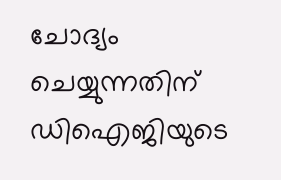ചോദ്യം ചെയ്യുന്നതിന് ഡിഐജിയുടെ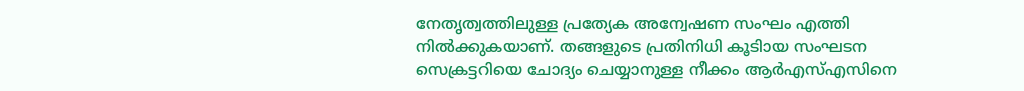നേതൃത്വത്തിലുള്ള പ്രത്യേക അന്വേഷണ സംഘം എത്തി നില്‍ക്കുകയാണ്. തങ്ങളുടെ പ്രതിനിധി കൂടിായ സംഘടന സെക്രട്ടറിയെ ചോദ്യം ചെയ്യാനുള്ള നീക്കം ആര്‍എസ്എസിനെ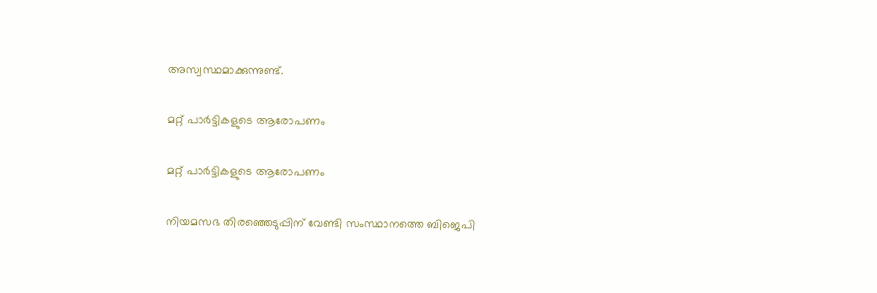അസ്വസ്ഥമാക്കുന്നുണ്ട്.

മറ്റ് പാര്‍ട്ടികളുടെ ആരോപണം

മറ്റ് പാര്‍ട്ടികളുടെ ആരോപണം

നിയമസഭ തിരഞ്ഞെടുപ്പിന് വേണ്ടി സംസ്ഥാനത്തെ ബിജെപി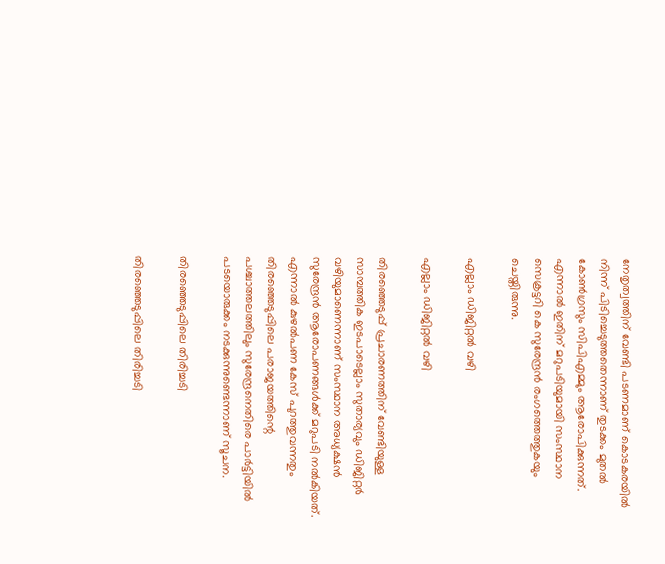നേതൃത്വത്തിന് വേണ്ടി പടണമാണ് കൊടകരയില്‍ നിന്ന് പിടിച്ചെടുത്തതെന്നാണ് തുടക്കം മുതല്‍ കോണ്‍ഗ്രസും സിപിഎമ്മും ആരോപിക്കുന്നത്. എന്നാല്‍ ഇതിന് മറുപടിയുമായി സംസ്ഥാന സെക്രട്ടറി കെ സുരേന്ദ്രന്‍ രംഗത്തെത്തുകയും ചെയ്തിരുന്നു.

എല്ലാം ഡിജിറ്റല്‍ വഴി

എല്ലാം ഡിജിറ്റല്‍ വഴി

തിരഞ്ഞെടുപ്പ് പ്രചാരണത്തിന് വേണ്ടിയുള്ള സാമ്പത്തിക ഇടപാടെല്ലാം സുതാര്യവും ഡിജിറ്റര്‍ വഴിയുമാണെന്നാണ് സംസ്ഥാന അധ്യക്ഷന്‍ സുരേന്ദ്രന്‍ ആരോപണങ്ങള്‍ക്ക് മറുപടി നല്‍കിയത്. എന്നാല്‍ കുഴല്‍പണ കേസ് പുറത്തുവന്നതും തിരഞ്ഞെടുപ്പിലെ പരാജയത്തിന്റെ പശ്ചാത്തലത്തിലും സുരേന്ദ്രനെതിരെ പാര്‍ട്ടിയില്‍ പടയൊരുക്കം നടക്കുന്നുണ്ടെന്നാണ് സൂചന.

തിരഞ്ഞെടുപ്പിലെ തിരിച്ചടി

തിരഞ്ഞെടുപ്പിലെ തിരിച്ചടി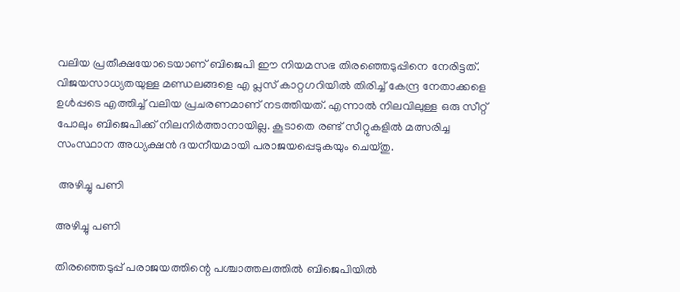വലിയ പ്രതീക്ഷയോടെയാണ് ബിജെപി ഈ നിയമസഭ തിരഞ്ഞെടുപ്പിനെ നേരിട്ടത്. വിജയസാധ്യതയുള്ള മണ്ഡലങ്ങളെ എ പ്ലസ് കാറ്റഗറിയില്‍ തിരിച്ച് കേന്ദ്ര നേതാക്കളെ ഉള്‍പ്പടെ എത്തിച്ച് വലിയ പ്രചരണമാണ് നടത്തിയത്. എന്നാല്‍ നിലവിലുള്ള ഒരു സീറ്റ് പോലും ബിജെപിക്ക് നിലനിര്‍ത്താനായില്ല. കൂടാതെ രണ്ട് സീറ്റുകളില്‍ മത്സരിച്ച സംസ്ഥാന അധ്യക്ഷന്‍ ദയനീയമായി പരാജയപ്പെടുകയും ചെയ്തു.

 അഴിച്ചു പണി

അഴിച്ചു പണി

തിരഞ്ഞെടുപ്പ് പരാജയത്തിന്റെ പശ്ചാത്തലത്തില്‍ ബിജെപിയില്‍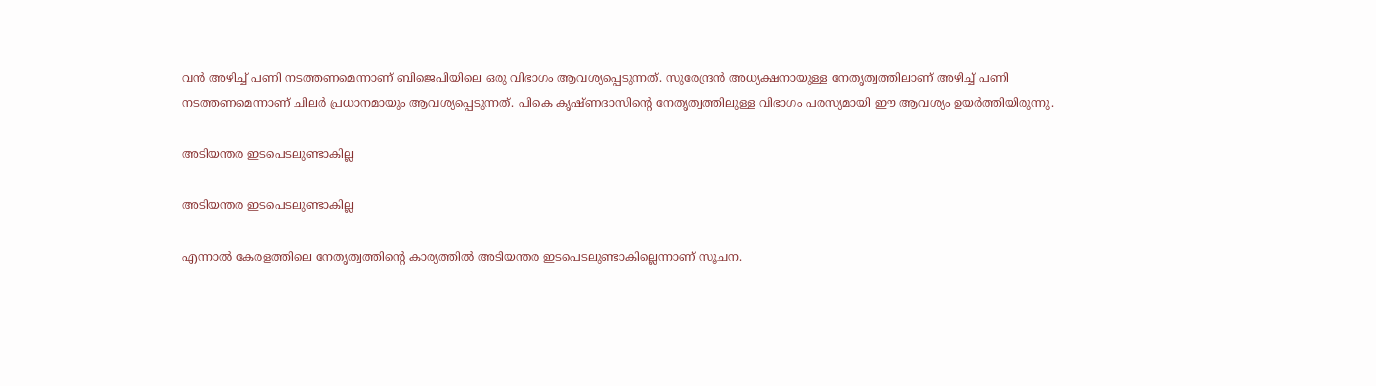വന്‍ അഴിച്ച് പണി നടത്തണമെന്നാണ് ബിജെപിയിലെ ഒരു വിഭാഗം ആവശ്യപ്പെടുന്നത്. സുരേന്ദ്രന്‍ അധ്യക്ഷനായുള്ള നേതൃത്വത്തിലാണ് അഴിച്ച് പണി നടത്തണമെന്നാണ് ചിലര്‍ പ്രധാനമായും ആവശ്യപ്പെടുന്നത്. പികെ കൃഷ്ണദാസിന്റെ നേതൃത്വത്തിലുള്ള വിഭാഗം പരസ്യമായി ഈ ആവശ്യം ഉയര്‍ത്തിയിരുന്നു.

അടിയന്തര ഇടപെടലുണ്ടാകില്ല

അടിയന്തര ഇടപെടലുണ്ടാകില്ല

എന്നാല്‍ കേരളത്തിലെ നേതൃത്വത്തിന്റെ കാര്യത്തില്‍ അടിയന്തര ഇടപെടലുണ്ടാകില്ലെന്നാണ് സൂചന.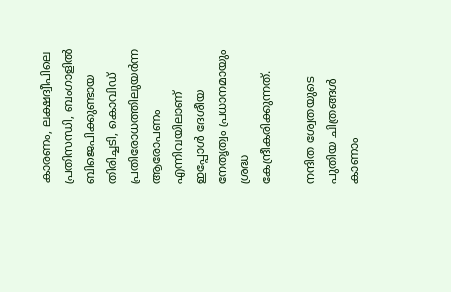കാരണം, ലക്ഷദ്വീപിലെ പ്രതിസന്ധി, ബംഗാളില്‍ ബിജെപിക്കുണ്ടായ തിരിച്ചടി, കൊവിഡ് പ്രതിരോധത്തിലുയര്‍ന്ന ആരോപണം എന്നിവയിലാണ് ഇപ്പോള്‍ ദേശീയ നേതൃത്വം പ്രധാനമായും ശ്രദ്ധ കേന്ദ്രീകരിക്കുന്നത്.

നന്ദിത ശ്വേതയുടെ പുതിയ ചിത്രങ്ങള്‍ കാണാം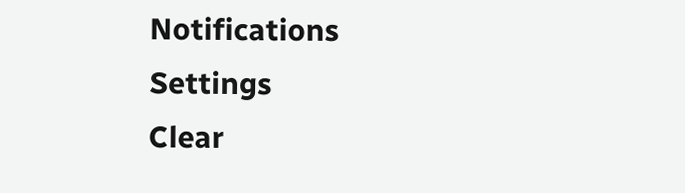Notifications
Settings
Clear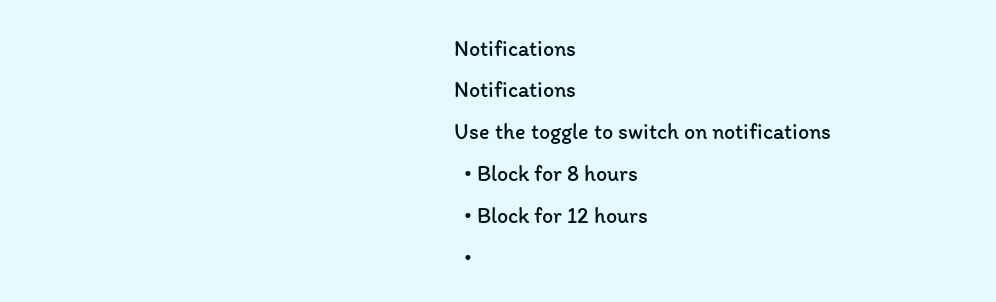Notifications
Notifications
Use the toggle to switch on notifications
  • Block for 8 hours
  • Block for 12 hours
  •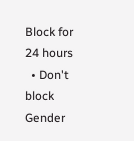Block for 24 hours
  • Don't block
Gender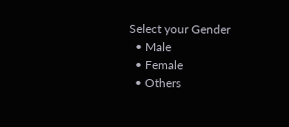Select your Gender
  • Male
  • Female
  • Others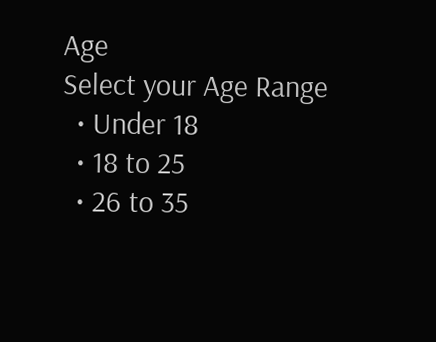Age
Select your Age Range
  • Under 18
  • 18 to 25
  • 26 to 35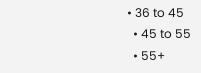• 36 to 45
  • 45 to 55
  • 55+